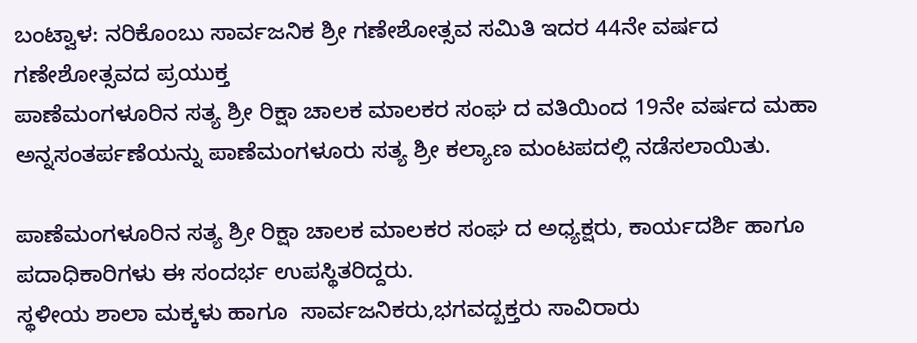ಬಂಟ್ವಾಳ: ನರಿಕೊಂಬು ಸಾರ್ವಜನಿಕ ಶ್ರೀ ಗಣೇಶೋತ್ಸವ ಸಮಿತಿ ಇದರ 44ನೇ ವರ್ಷದ ಗಣೇಶೋತ್ಸವದ ಪ್ರಯುಕ್ತ
ಪಾಣೆಮಂಗಳೂರಿನ ಸತ್ಯ ಶ್ರೀ ರಿಕ್ಷಾ ಚಾಲಕ ಮಾಲಕರ ಸಂಘ ದ ವತಿಯಿಂದ 19ನೇ ವರ್ಷದ ಮಹಾ ಅನ್ನಸಂತರ್ಪಣೆಯನ್ನು ಪಾಣೆಮಂಗಳೂರು ಸತ್ಯ ಶ್ರೀ ಕಲ್ಯಾಣ ಮಂಟಪದಲ್ಲಿ ನಡೆಸಲಾಯಿತು.

ಪಾಣೆಮಂಗಳೂರಿನ ಸತ್ಯ ಶ್ರೀ ರಿಕ್ಷಾ ಚಾಲಕ ಮಾಲಕರ ಸಂಘ ದ ಅಧ್ಯಕ್ಷರು, ಕಾರ್ಯದರ್ಶಿ ಹಾಗೂ  ಪದಾಧಿಕಾರಿಗಳು ಈ ಸಂದರ್ಭ ಉಪಸ್ಥಿತರಿದ್ದರು‌.
ಸ್ಥಳೀಯ ಶಾಲಾ ಮಕ್ಕಳು ಹಾಗೂ  ಸಾರ್ವಜನಿಕರು,ಭಗವದ್ಬಕ್ತರು ಸಾವಿರಾರು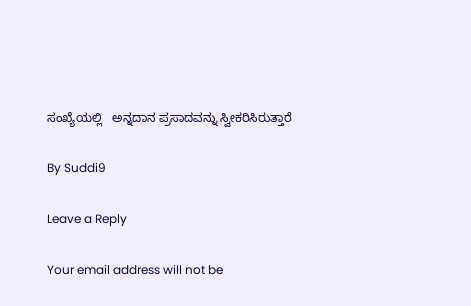ಸಂಖ್ಯೆಯಲ್ಲಿ   ಅನ್ನದಾನ ಪ್ರಸಾದವನ್ನು ಸ್ವೀಕರಿಸಿರುತ್ತಾರೆ

By Suddi9

Leave a Reply

Your email address will not be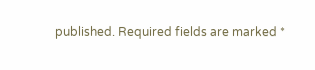published. Required fields are marked *